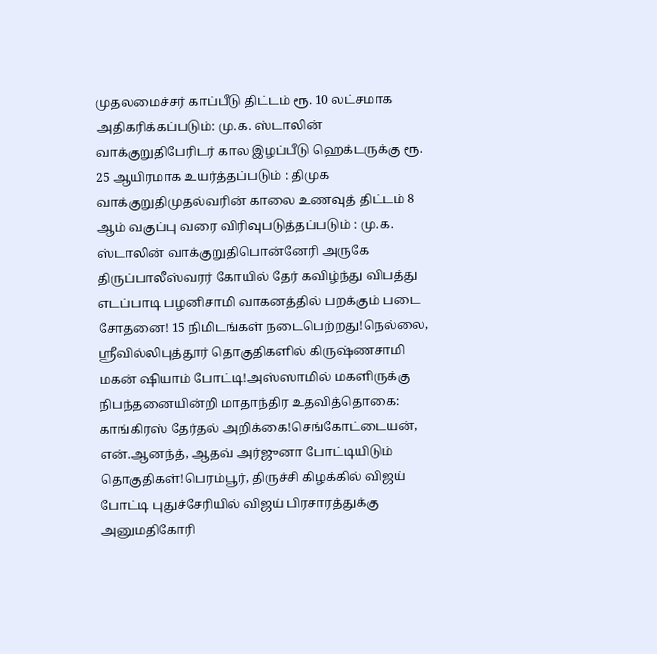முதலமைச்சர் காப்பீடு திட்டம் ரூ. 10 லட்சமாக அதிகரிக்கப்படும்: மு.க. ஸ்டாலின் வாக்குறுதிபேரிடர் கால இழப்பீடு ஹெக்டருக்கு ரூ. 25 ஆயிரமாக உயர்த்தப்படும் : திமுக வாக்குறுதிமுதல்வரின் காலை உணவுத் திட்டம் 8 ஆம் வகுப்பு வரை விரிவுபடுத்தப்படும் : மு.க. ஸ்டாலின் வாக்குறுதிபொன்னேரி அருகே திருப்பாலீஸ்வரர் கோயில் தேர் கவிழ்ந்து விபத்து எடப்பாடி பழனிசாமி வாகனத்தில் பறக்கும் படை சோதனை! 15 நிமிடங்கள் நடைபெற்றது!நெல்லை, ஸ்ரீவில்லிபுத்தூர் தொகுதிகளில் கிருஷ்ணசாமி மகன் ஷியாம் போட்டி!அஸ்ஸாமில் மகளிருக்கு நிபந்தனையின்றி மாதாந்திர உதவித்தொகை: காங்கிரஸ் தேர்தல் அறிக்கை!செங்கோட்டையன், என்.ஆனந்த், ஆதவ் அர்ஜுனா போட்டியிடும் தொகுதிகள்!பெரம்பூர், திருச்சி கிழக்கில் விஜய் போட்டி புதுச்சேரியில் விஜய் பிரசாரத்துக்கு அனுமதிகோரி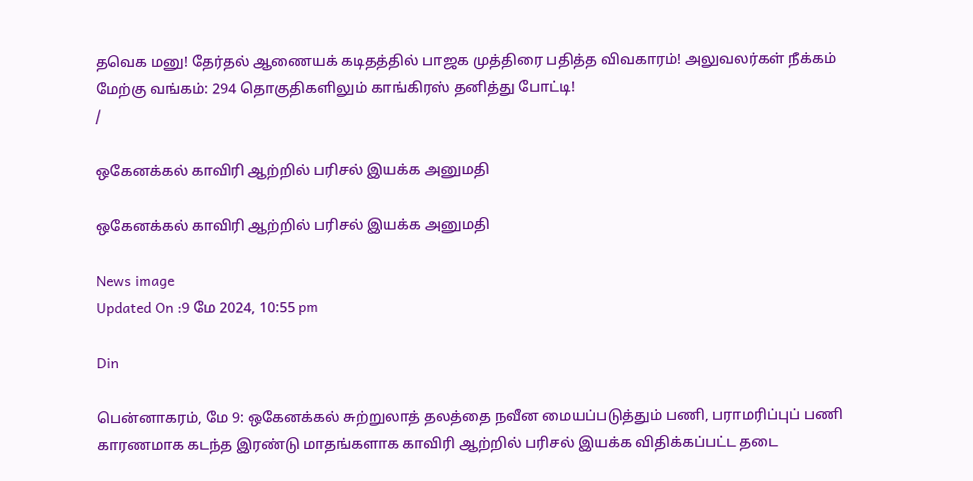தவெக மனு! தேர்தல் ஆணையக் கடிதத்தில் பாஜக முத்திரை பதித்த விவகாரம்! அலுவலர்கள் நீக்கம் மேற்கு வங்கம்: 294 தொகுதிகளிலும் காங்கிரஸ் தனித்து போட்டி!
/

ஒகேனக்கல் காவிரி ஆற்றில் பரிசல் இயக்க அனுமதி

ஒகேனக்கல் காவிரி ஆற்றில் பரிசல் இயக்க அனுமதி

News image
Updated On :9 மே 2024, 10:55 pm

Din

பென்னாகரம், மே 9: ஒகேனக்கல் சுற்றுலாத் தலத்தை நவீன மையப்படுத்தும் பணி, பராமரிப்புப் பணி காரணமாக கடந்த இரண்டு மாதங்களாக காவிரி ஆற்றில் பரிசல் இயக்க விதிக்கப்பட்ட தடை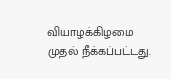வியாழக்கிழமை முதல் நீக்கப்பட்டது.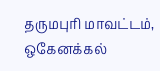தருமபுரி மாவட்டம், ஒகேனக்கல்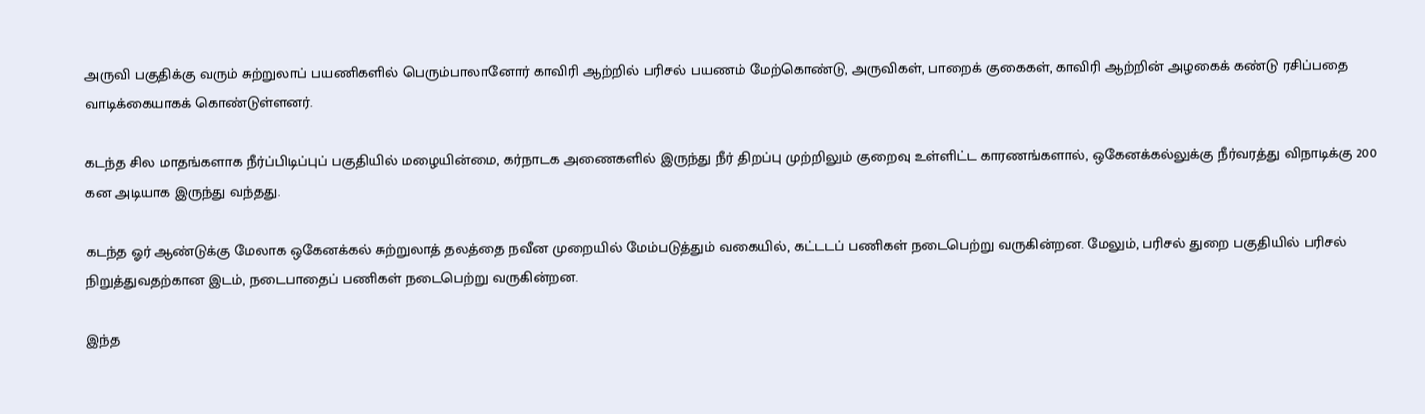அருவி பகுதிக்கு வரும் சுற்றுலாப் பயணிகளில் பெரும்பாலானோர் காவிரி ஆற்றில் பரிசல் பயணம் மேற்கொண்டு, அருவிகள், பாறைக் குகைகள், காவிரி ஆற்றின் அழகைக் கண்டு ரசிப்பதை வாடிக்கையாகக் கொண்டுள்ளனர்.

கடந்த சில மாதங்களாக நீர்ப்பிடிப்புப் பகுதியில் மழையின்மை, கர்நாடக அணைகளில் இருந்து நீர் திறப்பு முற்றிலும் குறைவு உள்ளிட்ட காரணங்களால், ஒகேனக்கல்லுக்கு நீர்வரத்து விநாடிக்கு 200 கன அடியாக இருந்து வந்தது.

கடந்த ஓர் ஆண்டுக்கு மேலாக ஒகேனக்கல் சுற்றுலாத் தலத்தை நவீன முறையில் மேம்படுத்தும் வகையில், கட்டடப் பணிகள் நடைபெற்று வருகின்றன. மேலும், பரிசல் துறை பகுதியில் பரிசல் நிறுத்துவதற்கான இடம், நடைபாதைப் பணிகள் நடைபெற்று வருகின்றன.

இந்த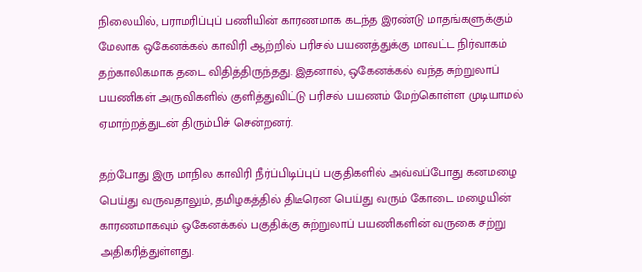நிலையில், பராமரிப்புப் பணியின் காரணமாக கடந்த இரண்டு மாதங்களுக்கும் மேலாக ஒகேனக்கல் காவிரி ஆற்றில் பரிசல் பயணத்துக்கு மாவட்ட நிர்வாகம் தற்காலிகமாக தடை விதித்திருந்தது. இதனால், ஒகேனக்கல் வந்த சுற்றுலாப் பயணிகள் அருவிகளில் குளித்துவிட்டு பரிசல் பயணம் மேற்கொள்ள முடியாமல் ஏமாற்றத்துடன் திரும்பிச் சென்றனர்.

தற்போது இரு மாநில காவிரி நீர்ப்பிடிப்புப் பகுதிகளில் அவ்வப்போது கனமழை பெய்து வருவதாலும், தமிழகத்தில் திடீரென பெய்து வரும் கோடை மழையின் காரணமாகவும் ஒகேனக்கல் பகுதிக்கு சுற்றுலாப் பயணிகளின் வருகை சற்று அதிகரித்துள்ளது.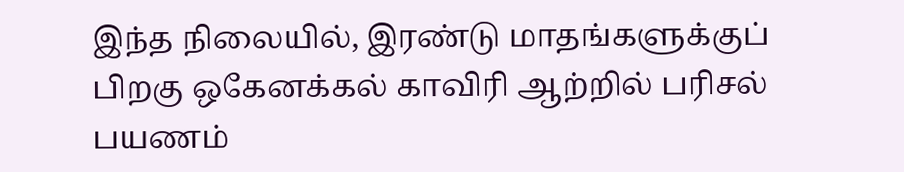இந்த நிலையில், இரண்டு மாதங்களுக்குப் பிறகு ஒகேனக்கல் காவிரி ஆற்றில் பரிசல் பயணம்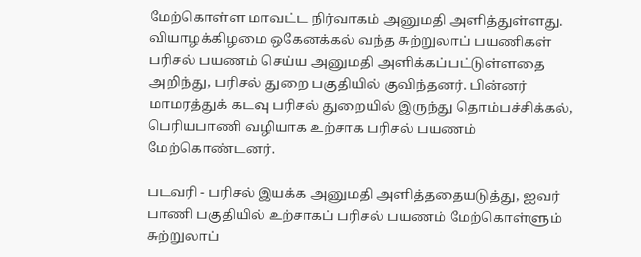மேற்கொள்ள மாவட்ட நிர்வாகம் அனுமதி அளித்துள்ளது. வியாழக்கிழமை ஒகேனக்கல் வந்த சுற்றுலாப் பயணிகள் பரிசல் பயணம் செய்ய அனுமதி அளிக்கப்பட்டுள்ளதை அறிந்து, பரிசல் துறை பகுதியில் குவிந்தனர். பின்னர் மாமரத்துக் கடவு பரிசல் துறையில் இருந்து தொம்பச்சிக்கல், பெரியபாணி வழியாக உற்சாக பரிசல் பயணம் மேற்கொண்டனர்.

படவரி - பரிசல் இயக்க அனுமதி அளித்ததையடுத்து, ஐவர் பாணி பகுதியில் உற்சாகப் பரிசல் பயணம் மேற்கொள்ளும் சுற்றுலாப்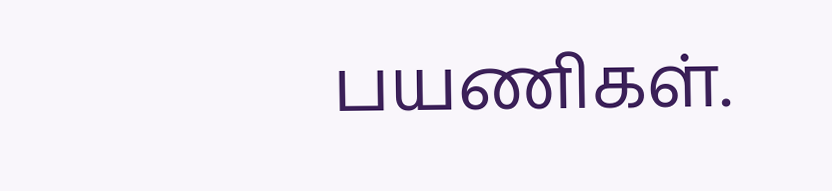பயணிகள்.